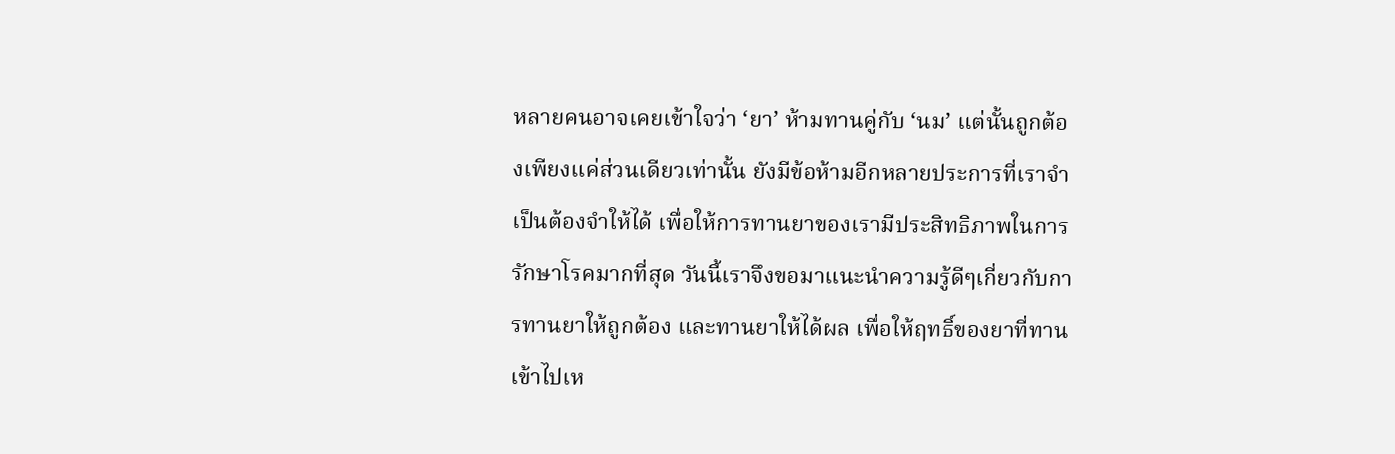หลายคนอาจเคยเข้าใจว่า ‘ยา’ ห้ามทานคู่กับ ‘นม’ แต่นั้นถูกต้องเพียงแค่ส่วนเดียวเท่านั้น ยังมีข้อห้ามอีกหลายประการที่เราจำเป็นต้องจำให้ได้ เพื่อให้การทานยาของเรามีประสิทธิภาพในการรักษาโรคมากที่สุด วันนี้เราจึงขอมาแนะนำความรู้ดีๆเกี่ยวกับการทานยาให้ถูกต้อง และทานยาให้ได้ผล เพื่อให้ฤทธิ์ของยาที่ทานเข้าไปเห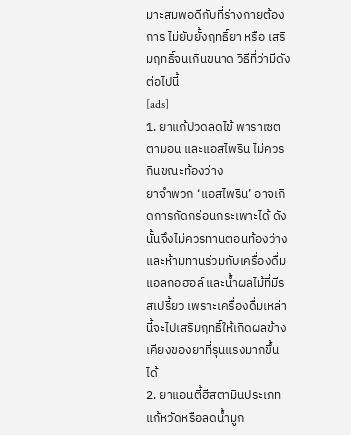มาะสมพอดีกับที่ร่างกายต้องการ ไม่ยับยั้งฤทธิ์ยา หรือ เสริมฤทธิ์จนเกินขนาด วิธีที่ว่ามีดังต่อไปนี้
[ads]
1. ยาแก้ปวดลดไข้ พาราเซตตามอน และแอสไพริน ไม่ควรกินขณะท้องว่าง
ยาจำพวก ‘แอสไพริน’ อาจเกิดการกัดกร่อนกระเพาะได้ ดังนั้นจึงไม่ควรทานตอนท้องว่าง และห้ามทานร่วมกับเครื่องดื่มแอลกอฮอล์ และน้ำผลไม้ที่มีรสเปรี้ยว เพราะเครื่องดื่มเหล่านี้จะไปเสริมฤทธิ์ให้เกิดผลข้างเคียงของยาที่รุนแรงมากขึ้นได้
2. ยาแอนตี้ฮีสตามินประเภทแก้หวัดหรือลดน้ำมูก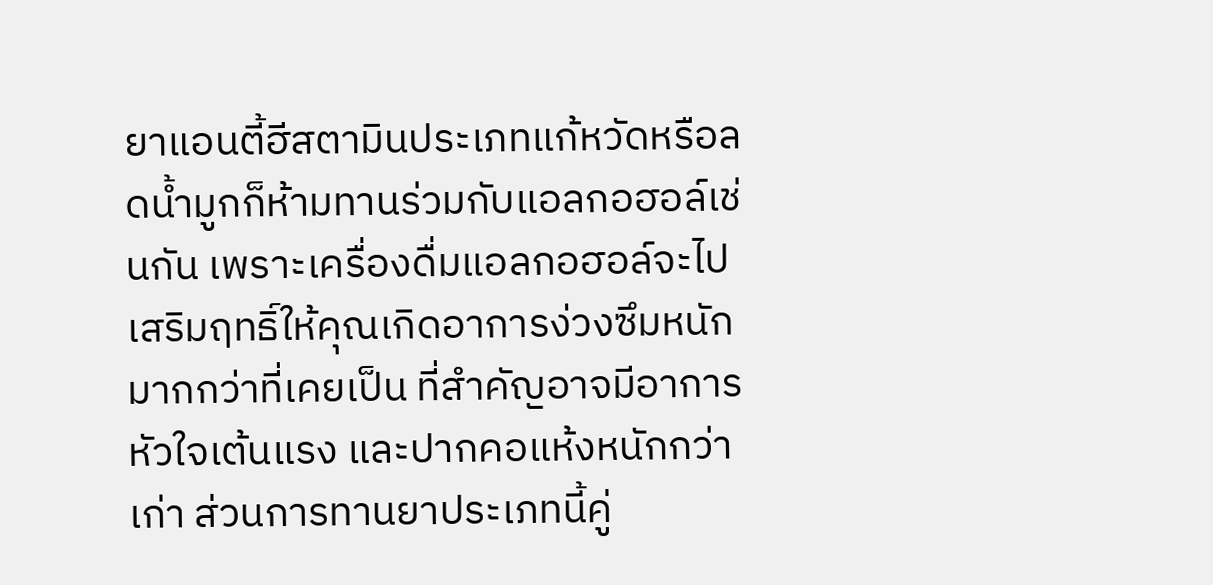ยาแอนตี้ฮีสตามินประเภทแก้หวัดหรือลดน้ำมูกก็ห้ามทานร่วมกับแอลกอฮอล์เช่นกัน เพราะเครื่องดื่มแอลกอฮอล์จะไปเสริมฤทธิ์ให้คุณเกิดอาการง่วงซึมหนักมากกว่าที่เคยเป็น ที่สำคัญอาจมีอาการหัวใจเต้นแรง และปากคอแห้งหนักกว่าเก่า ส่วนการทานยาประเภทนี้คู่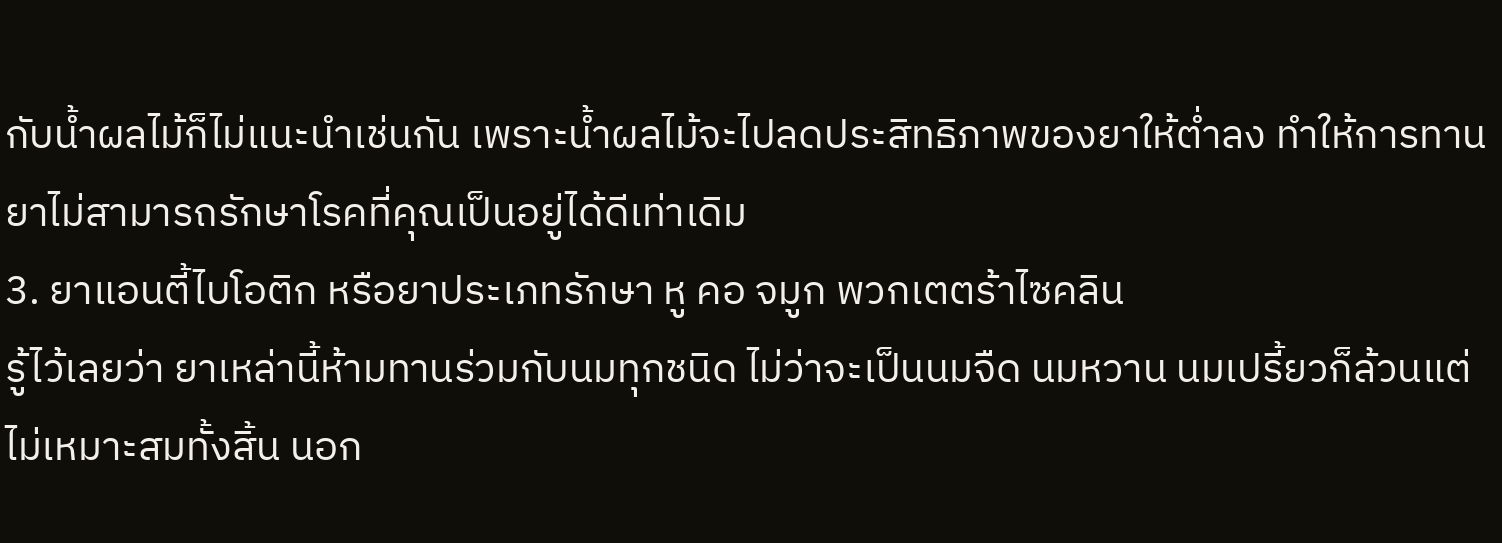กับน้ำผลไม้ก็ไม่แนะนำเช่นกัน เพราะน้ำผลไม้จะไปลดประสิทธิภาพของยาให้ต่ำลง ทำให้การทานยาไม่สามารถรักษาโรคที่คุณเป็นอยู่ได้ดีเท่าเดิม
3. ยาแอนตี้ไบโอติก หรือยาประเภทรักษา หู คอ จมูก พวกเตตร้าไซคลิน
รู้ไว้เลยว่า ยาเหล่านี้ห้ามทานร่วมกับนมทุกชนิด ไม่ว่าจะเป็นนมจืด นมหวาน นมเปรี้ยวก็ล้วนแต่ไม่เหมาะสมทั้งสิ้น นอก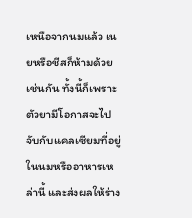เหนือจากนมแล้ว เนยหรือชีสก็ห้ามด้วยเช่นกัน ทั้งนี้ก็เพราะตัวยามีโอกาสจะไปจับกับแคลเซียมที่อยู่ในนมหรืออาหารเหล่านี้ และส่งผลให้ร่าง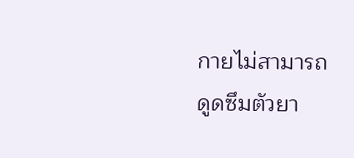กายไม่สามารถดูดซึมตัวยา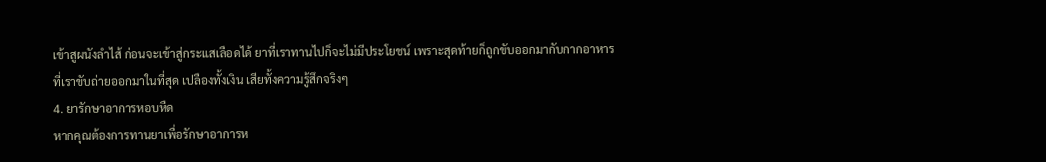เข้าสูผนังลำไส้ ก่อนจะเข้าสู่กระแสเลือดได้ ยาที่เราทานไปก็จะไม่มีประโยชน์ เพราะสุดท้ายก็ถูกขับออกมากับกากอาหารที่เราขับถ่ายออกมาในที่สุด เปลืองทั้งเงิน เสียทั้งความรู้สึกจริงๆ
4. ยารักษาอาการหอบหืด
หากคุณต้องการทานยาเพื่อรักษาอาการห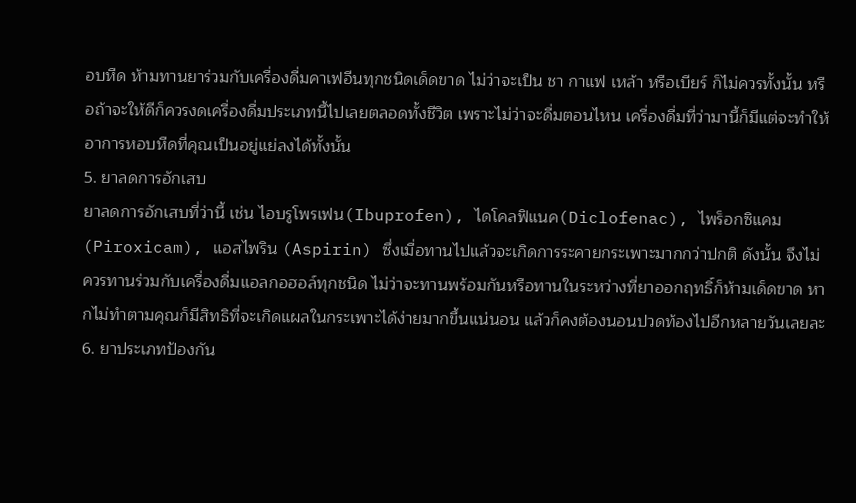อบหืด ห้ามทานยาร่วมกับเครื่องดื่มคาเฟอีนทุกชนิดเด็ดขาด ไม่ว่าจะเป็น ชา กาแฟ เหล้า หรือเบียร์ ก็ไม่ควรทั้งนั้น หรือถ้าจะให้ดีก็ควรงดเครื่องดื่มประเภทนี้ไปเลยตลอดทั้งชีวิต เพราะไม่ว่าจะดื่มตอนไหน เครื่องดื่มที่ว่ามานี้ก็มีแต่จะทำให้อาการหอบหืดที่คุณเป็นอยู่แย่ลงได้ทั้งนั้น
5. ยาลดการอักเสบ
ยาลดการอักเสบที่ว่านี้ เช่น ไอบรูโพรเฟน(Ibuprofen), ไดโคลฟิแนค(Diclofenac), ไพร็อกซิแคม (Piroxicam), แอสไพริน (Aspirin) ซึ่งเมื่อทานไปแล้วจะเกิดการระคายกระเพาะมากกว่าปกติ ดังนั้น จึงไม่ควรทานร่วมกับเครื่องดื่มแอลกอฮอล์ทุกชนิด ไม่ว่าจะทานพร้อมกันหรือทานในระหว่างที่ยาออกฤทธิ์ก็ห้ามเด็ดขาด หากไม่ทำตามคุณก็มีสิทธิที่จะเกิดแผลในกระเพาะได้ง่ายมากขึ้นแน่นอน แล้วก็คงต้องนอนปวดท้องไปอีกหลายวันเลยละ
6. ยาประเภทป้องกัน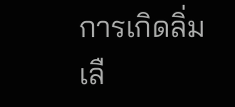การเกิดลิ่มเลื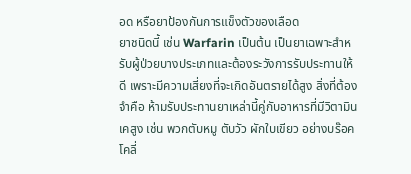อด หรือยาป้องกันการแข็งตัวของเลือด
ยาชนิดนี้ เช่น Warfarin เป็นต้น เป็นยาเฉพาะสำหรับผู้ป่วยบางประเภทและต้องระวังการรับประทานให้ดี เพราะมีความเสี่ยงที่จะเกิดอันตรายได้สูง สิ่งที่ต้องจำคือ ห้ามรับประทานยาเหล่านี้คู่กับอาหารที่มีวิตามินเคสูง เช่น พวกตับหมู ตับวัว ผักใบเขียว อย่างบร๊อคโคลี่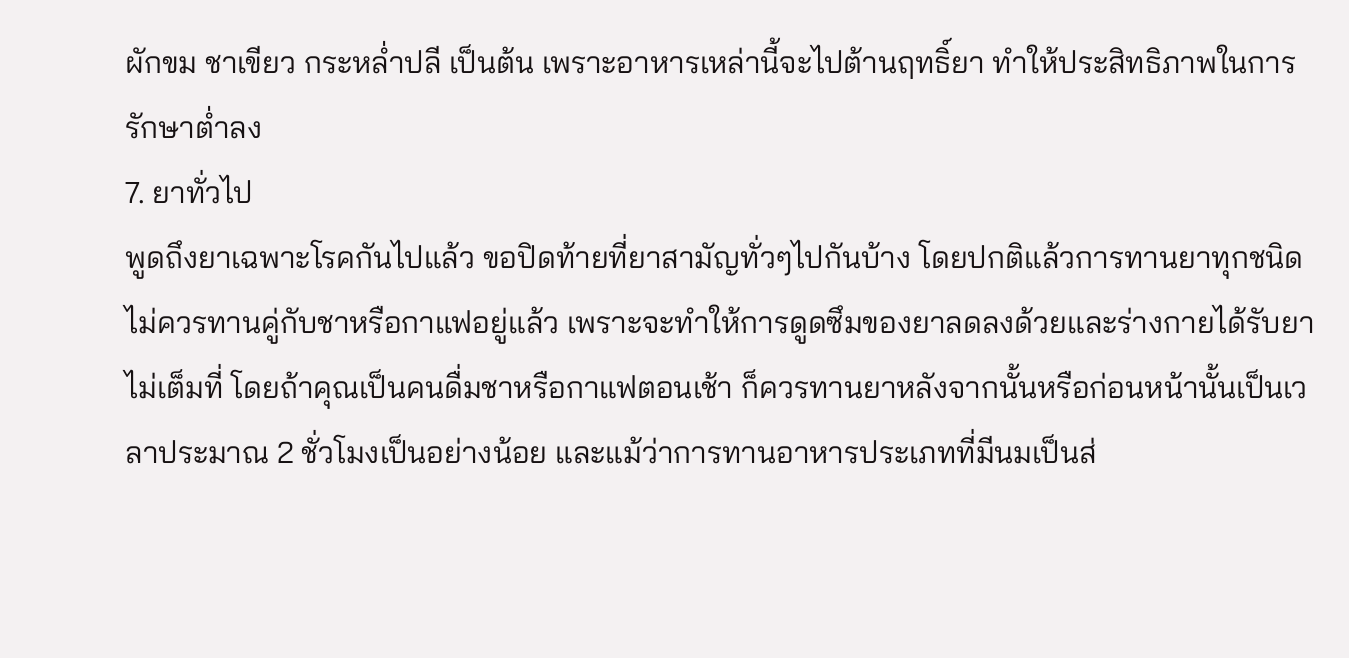ผักขม ชาเขียว กระหล่ำปลี เป็นต้น เพราะอาหารเหล่านี้จะไปต้านฤทธิ์ยา ทำให้ประสิทธิภาพในการรักษาต่ำลง
7. ยาทั่วไป
พูดถึงยาเฉพาะโรคกันไปแล้ว ขอปิดท้ายที่ยาสามัญทั่วๆไปกันบ้าง โดยปกติแล้วการทานยาทุกชนิดไม่ควรทานคู่กับชาหรือกาแฟอยู่แล้ว เพราะจะทำให้การดูดซึมของยาลดลงด้วยและร่างกายได้รับยาไม่เต็มที่ โดยถ้าคุณเป็นคนดื่มชาหรือกาแฟตอนเช้า ก็ควรทานยาหลังจากนั้นหรือก่อนหน้านั้นเป็นเวลาประมาณ 2 ชั่วโมงเป็นอย่างน้อย และแม้ว่าการทานอาหารประเภทที่มีนมเป็นส่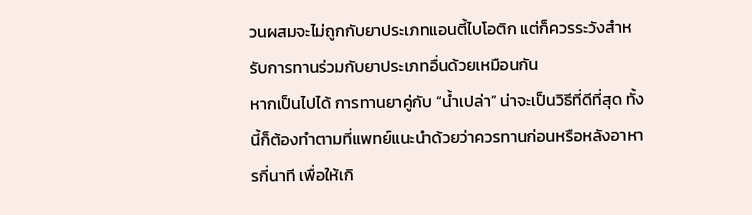วนผสมจะไม่ถูกกับยาประเภทแอนตี้ไบโอติก แต่ก็ควรระวังสำหรับการทานร่วมกับยาประเภทอื่นด้วยเหมือนกัน
หากเป็นไปได้ การทานยาคู่กับ “น้ำเปล่า” น่าจะเป็นวิธีที่ดีที่สุด ทั้งนี้ก็ต้องทำตามที่แพทย์แนะนำด้วยว่าควรทานก่อนหรือหลังอาหารกี่นาที เพื่อให้เกิ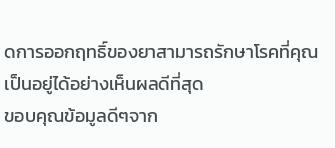ดการออกฤทธิ์ของยาสามารถรักษาโรคที่คุณเป็นอยู่ได้อย่างเห็นผลดีที่สุด
ขอบคุณข้อมูลดีๆจาก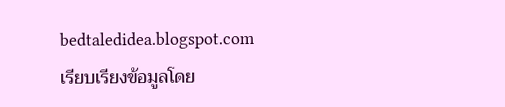bedtaledidea.blogspot.com
เรียบเรียงข้อมูลโดย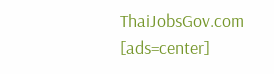ThaiJobsGov.com
[ads=center]